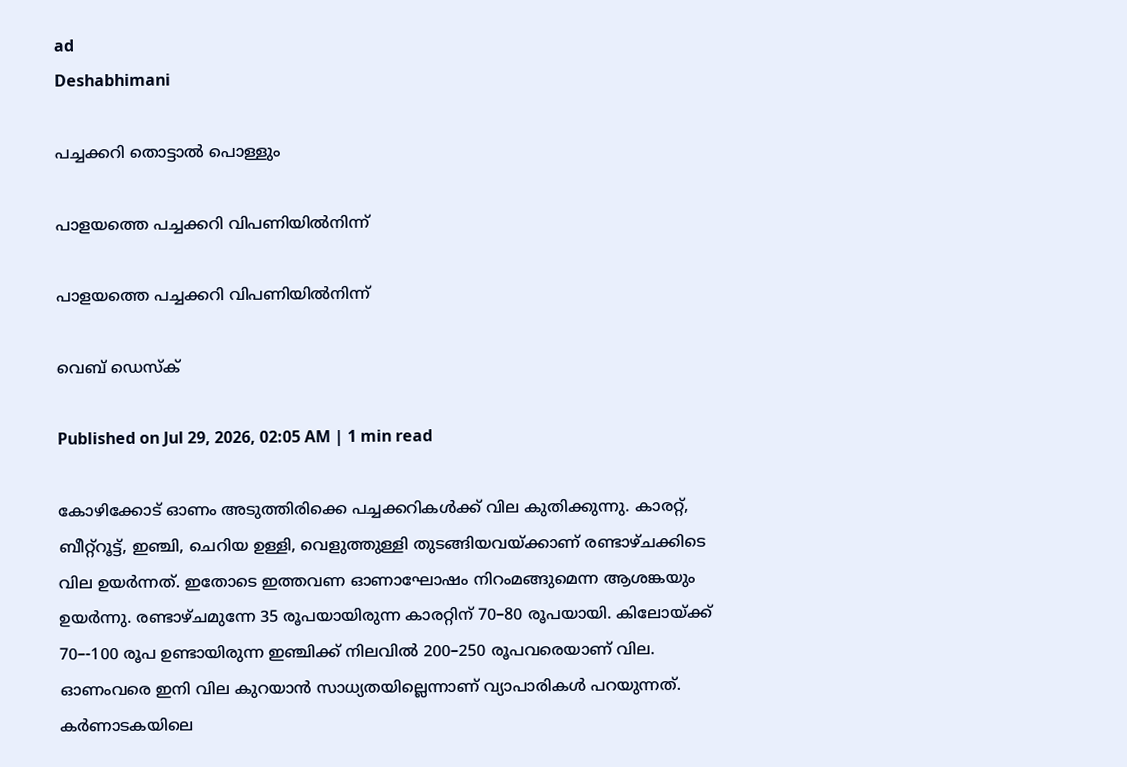ad
Deshabhimani

പച്ചക്കറി തൊട്ടാൽ പൊള്ളും

പാളയത്തെ പച്ചക്കറി വിപണിയിൽനിന്ന്

പാളയത്തെ പച്ചക്കറി വിപണിയിൽനിന്ന്

വെബ് ഡെസ്ക്

Published on Jul 29, 2026, 02:05 AM | 1 min read

കോഴിക്കോട് ഓണം അടുത്തിരിക്കെ പച്ചക്കറികൾക്ക്‌ വില കുതിക്കുന്നു. കാരറ്റ്‌, ബീറ്റ്‌റൂട്ട്‌, ഇഞ്ചി‍, ചെറിയ ഉള്ളി, വെളുത്തുള്ളി തുടങ്ങിയവയ്‌ക്കാണ്‌ രണ്ടാഴ്‌ചക്കിടെ വില ഉയർന്നത്‌. ഇതോടെ ഇത്തവണ ഓണാഘോഷം നിറംമങ്ങുമെന്ന ആശങ്കയും ഉയർന്നു. രണ്ടാഴ്‌ചമുന്നേ 35 രൂപയായിരുന്ന കാരറ്റിന്‌ 70–80 രൂപയായി. കിലോയ്ക്ക് 70–-100 രൂപ ഉണ്ടായിരുന്ന ഇഞ്ചിക്ക് നിലവില്‍ 200–250 രൂപവരെയാണ്‌ വില. ഓണംവരെ ഇനി വില കുറയാന്‍ സാധ്യതയില്ലെന്നാണ് വ്യാപാരികള്‍ പറയുന്നത്. കര്‍ണാടകയിലെ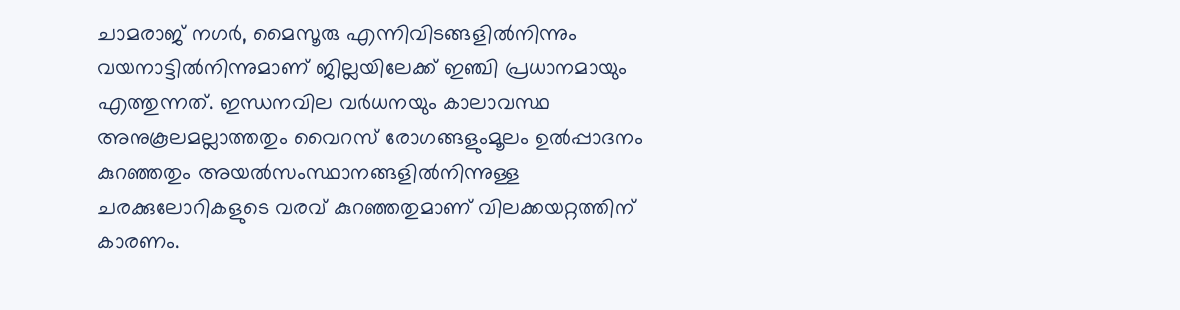ചാമരാജ് നഗര്‍, മൈസൂരു എന്നിവിടങ്ങളില്‍നിന്നും വയനാട്ടില്‍നിന്നുമാണ് ജില്ലയിലേക്ക് ഇഞ്ചി പ്രധാനമായും എത്തുന്നത്. ഇന്ധനവില വര്‍ധനയും കാലാവസ്ഥ അനുകൂലമല്ലാത്തതും വൈറസ് രോഗങ്ങളുംമൂലം ഉല്‍പ്പാദനം കുറഞ്ഞതും അയല്‍സംസ്ഥാനങ്ങളില്‍നിന്നുള്ള ചരക്കുലോറികളുടെ വരവ് കുറഞ്ഞതുമാണ് വിലക്കയറ്റത്തിന് കാരണം.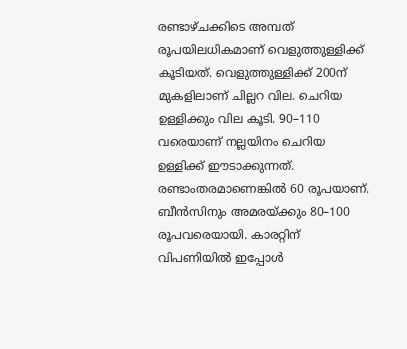രണ്ടാഴ്ചക്കിടെ അമ്പത് രൂപയിലധികമാണ് വെളുത്തുള്ളിക്ക് കൂടിയത്. വെളുത്തുള്ളിക്ക് 200ന്‌ മുകളിലാണ്‌ ചില്ലറ വില. ചെറിയ ഉള്ളിക്കും വില കൂടി. 90–110 വരെയാണ്‌ നല്ലയിനം ചെറിയ ഉള്ളിക്ക് ഈടാക്കുന്നത്. രണ്ടാംതരമാണെങ്കില്‍ 60 രൂപയാണ്‌. ബീന്‍സിനും അമരയ്ക്കും 80–100 രൂപവരെയായി. കാരറ്റിന് വിപണിയില്‍ ഇപ്പോൾ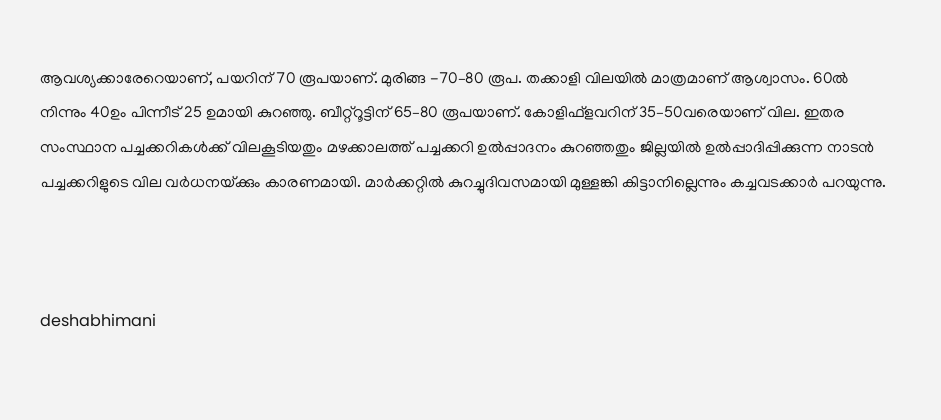ആവശ്യക്കാരേറെയാണ്‌, പയറിന് 70 രൂപയാണ്‌. മുരിങ്ങ -70–80 രൂപ. തക്കാളി വിലയില്‍ മാത്രമാണ് ആശ്വാസം. 60ൽ നിന്നും 40ഉം പിന്നീട്‌ 25 ഉമായി കുറഞ്ഞു. ബീറ്റ്റൂട്ടിന് 65–80 രൂപയാണ്. കോളിഫ്ളവറിന്‌ 35–50വരെയാണ്‌ വില. ഇതര സംസ്ഥാന പച്ചക്കറികള്‍ക്ക് വിലകൂടിയതും മഴക്കാലത്ത് പച്ചക്കറി ഉൽപ്പാദനം കുറഞ്ഞതും ജില്ലയില്‍ ഉൽപ്പാദിപ്പിക്കുന്ന നാടന്‍ പച്ചക്കറിളുടെ വില വര്‍ധനയ്‌ക്കും കാരണമായി. മാർക്കറ്റിൽ കുറച്ചുദിവസമായി മുള്ളങ്കി കിട്ടാനില്ലെന്നും കച്ചവടക്കാർ പറയുന്നു.



deshabhimani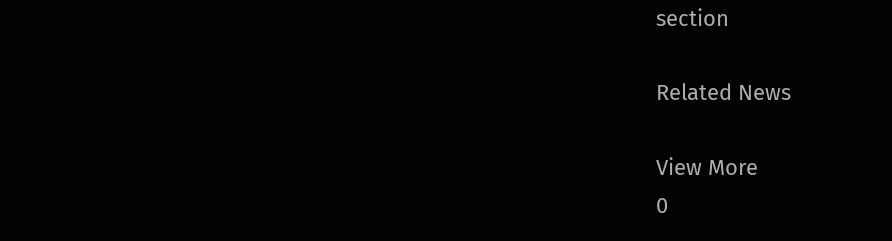section

Related News

View More
0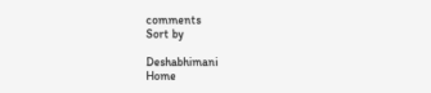comments
Sort by

Deshabhimani
Home